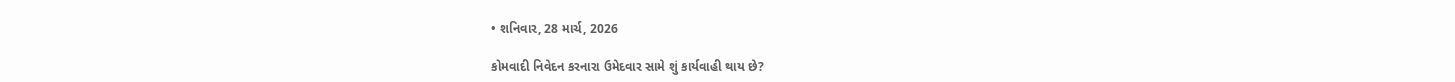• શનિવાર, 28 માર્ચ, 2026

કોમવાદી નિવેદન કરનારા ઉમેદવાર સામે શું કાર્યવાહી થાય છે?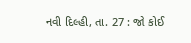નવી દિલ્હી, તા. 27 : જો કોઈ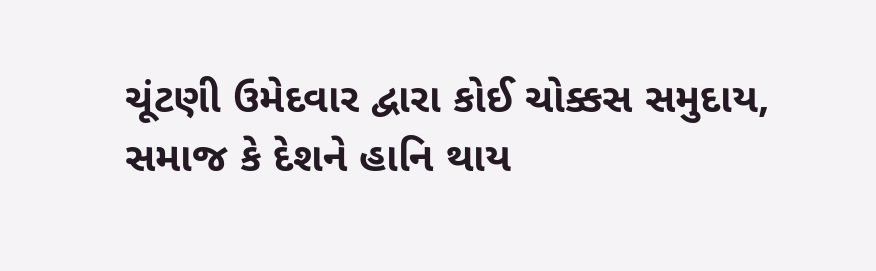ચૂંટણી ઉમેદવાર દ્વારા કોઈ ચોક્કસ સમુદાય, સમાજ કે દેશને હાનિ થાય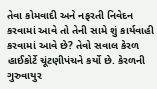તેવા કોમવાદી અને નફરતી નિવેદન કરવામાં આવે તો તેની સામે શું કાર્યવાહી કરવામાં આવે છે? તેવો સવાલ કેરળ હાઈકોર્ટે ચૂંટણીપંચને કર્યો છે. કેરળની ગુરુવાયુર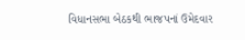વિધાનસભા બેઠકથી ભાજપનાં ઉમેદવાર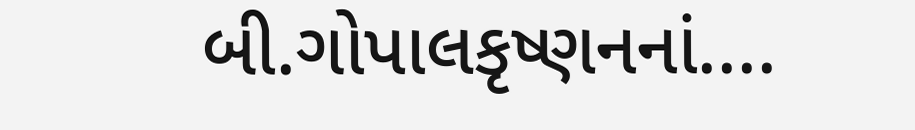બી.ગોપાલકૃષ્ણનનાં....